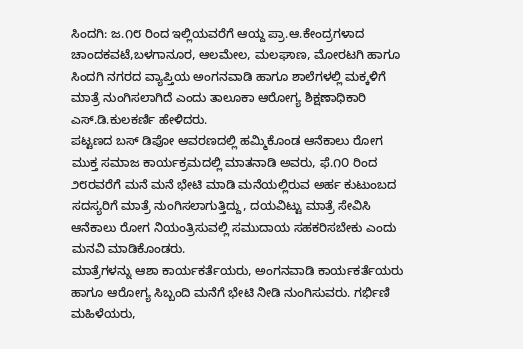ಸಿಂದಗಿ: ಜ.೧೮ ರಿಂದ ಇಲ್ಲಿಯವರೆಗೆ ಆಯ್ದ ಪ್ರಾ.ಆ.ಕೇಂದ್ರಗಳಾದ ಚಾಂದಕವಟೆ,ಬಳಗಾನೂರ, ಆಲಮೇಲ, ಮಲಘಾಣ, ಮೋರಟಗಿ ಹಾಗೂ ಸಿಂದಗಿ ನಗರದ ವ್ಯಾಪ್ತಿಯ ಅಂಗನವಾಡಿ ಹಾಗೂ ಶಾಲೆಗಳಲ್ಲಿ ಮಕ್ಕಳಿಗೆ ಮಾತ್ರೆ ನುಂಗಿಸಲಾಗಿದೆ ಎಂದು ತಾಲೂಕಾ ಆರೋಗ್ಯ ಶಿಕ್ಷಣಾಧಿಕಾರಿ ಎಸ್.ಡಿ.ಕುಲಕರ್ಣಿ ಹೇಳಿದರು.
ಪಟ್ಟಣದ ಬಸ್ ಡಿಪೋ ಆವರಣದಲ್ಲಿ ಹಮ್ಮಿಕೊಂಡ ಆನೆಕಾಲು ರೋಗ ಮುಕ್ತ ಸಮಾಜ ಕಾರ್ಯಕ್ರಮದಲ್ಲಿ ಮಾತನಾಡಿ ಅವರು, ಫೆ.೧೦ ರಿಂದ ೨೮ರವರೆಗೆ ಮನೆ ಮನೆ ಭೇಟಿ ಮಾಡಿ ಮನೆಯಲ್ಲಿರುವ ಅರ್ಹ ಕುಟುಂಬದ ಸದಸ್ಯರಿಗೆ ಮಾತ್ರೆ ನುಂಗಿಸಲಾಗುತ್ತಿದ್ದು, ದಯವಿಟ್ಟು ಮಾತ್ರೆ ಸೇವಿಸಿ ಆನೆಕಾಲು ರೋಗ ನಿಯಂತ್ರಿಸುವಲ್ಲಿ ಸಮುದಾಯ ಸಹಕರಿಸಬೇಕು ಎಂದು ಮನವಿ ಮಾಡಿಕೊಂಡರು.
ಮಾತ್ರೆಗಳನ್ನು ಆಶಾ ಕಾರ್ಯಕರ್ತೆಯರು, ಅಂಗನವಾಡಿ ಕಾರ್ಯಕರ್ತೆಯರು ಹಾಗೂ ಆರೋಗ್ಯ ಸಿಬ್ಬಂದಿ ಮನೆಗೆ ಭೇಟಿ ನೀಡಿ ನುಂಗಿಸುವರು. ಗರ್ಭಿಣಿ ಮಹಿಳೆಯರು,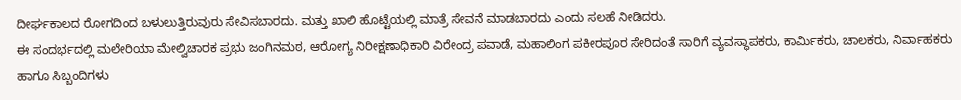ದೀರ್ಘಕಾಲದ ರೋಗದಿಂದ ಬಳುಲುತ್ತಿರುವುರು ಸೇವಿಸಬಾರದು. ಮತ್ತು ಖಾಲಿ ಹೊಟ್ಟೆಯಲ್ಲಿ ಮಾತ್ರೆ ಸೇವನೆ ಮಾಡಬಾರದು ಎಂದು ಸಲಹೆ ನೀಡಿದರು.
ಈ ಸಂದರ್ಭದಲ್ಲಿ ಮಲೇರಿಯಾ ಮೇಲ್ವಿಚಾರಕ ಪ್ರಭು ಜಂಗಿನಮಠ, ಆರೋಗ್ಯ ನಿರೀಕ್ಷಣಾಧಿಕಾರಿ ವಿರೇಂದ್ರ ಪವಾಡೆ, ಮಹಾಲಿಂಗ ಪಕೀರಪೂರ ಸೇರಿದಂತೆ ಸಾರಿಗೆ ವ್ಯವಸ್ಥಾಪಕರು, ಕಾರ್ಮಿಕರು, ಚಾಲಕರು, ನಿರ್ವಾಹಕರು ಹಾಗೂ ಸಿಬ್ಬಂದಿಗಳು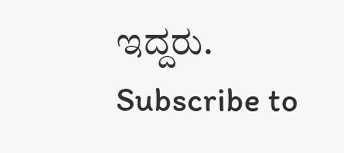ಇದ್ದರು.
Subscribe to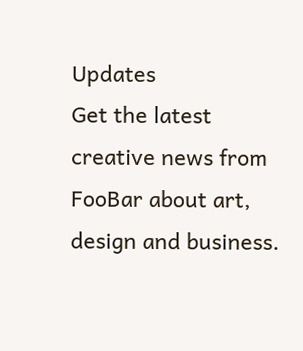Updates
Get the latest creative news from FooBar about art, design and business.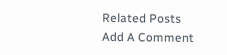Related Posts
Add A Comment